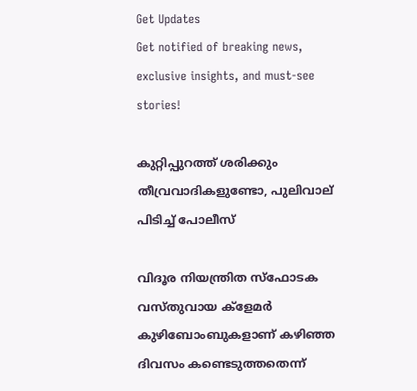Get Updates
Get notified of breaking news, exclusive insights, and must-see stories!

കുറ്റിപ്പുറത്ത് ശരിക്കും തീവ്രവാദികളുണ്ടോ, പുലിവാല് പിടിച്ച് പോലീസ്

വിദൂര നിയന്ത്രിത സ്‌ഫോടക വസ്തുവായ ക്‌ളേമര്‍ കുഴിബോംബുകളാണ് കഴിഞ്ഞ ദിവസം കണ്ടെടുത്തതെന്ന്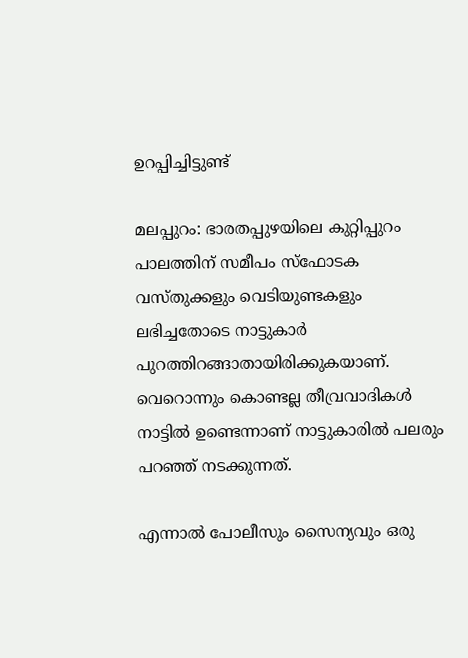ഉറപ്പിച്ചിട്ടുണ്ട്

മലപ്പുറം: ഭാരതപ്പുഴയിലെ കുറ്റിപ്പുറം പാലത്തിന് സമീപം സ്‌ഫോടക വസ്തുക്കളും വെടിയുണ്ടകളും ലഭിച്ചതോടെ നാട്ടുകാര്‍ പുറത്തിറങ്ങാതായിരിക്കുകയാണ്. വെറൊന്നും കൊണ്ടല്ല തീവ്രവാദികള്‍ നാട്ടില്‍ ഉണ്ടെന്നാണ് നാട്ടുകാരില്‍ പലരും പറഞ്ഞ് നടക്കുന്നത്.

എന്നാല്‍ പോലീസും സൈന്യവും ഒരു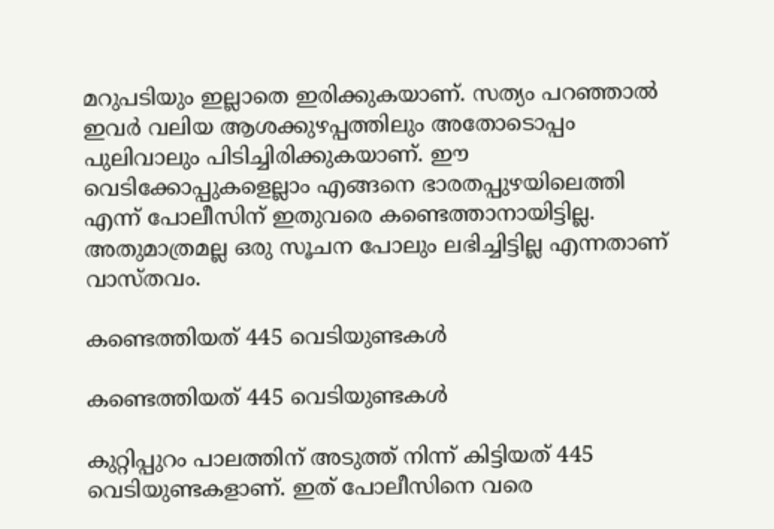മറുപടിയും ഇല്ലാതെ ഇരിക്കുകയാണ്. സത്യം പറഞ്ഞാല്‍ ഇവര്‍ വലിയ ആശക്കുഴപ്പത്തിലും അതോടൊപ്പം പുലിവാലും പിടിച്ചിരിക്കുകയാണ്. ഈ വെടിക്കോപ്പുകളെല്ലാം എങ്ങനെ ഭാരതപ്പുഴയിലെത്തി എന്ന് പോലീസിന് ഇതുവരെ കണ്ടെത്താനായിട്ടില്ല. അതുമാത്രമല്ല ഒരു സൂചന പോലും ലഭിച്ചിട്ടില്ല എന്നതാണ് വാസ്തവം.

കണ്ടെത്തിയത് 445 വെടിയുണ്ടകള്‍

കണ്ടെത്തിയത് 445 വെടിയുണ്ടകള്‍

കുറ്റിപ്പുറം പാലത്തിന് അടുത്ത് നിന്ന് കിട്ടിയത് 445 വെടിയുണ്ടകളാണ്. ഇത് പോലീസിനെ വരെ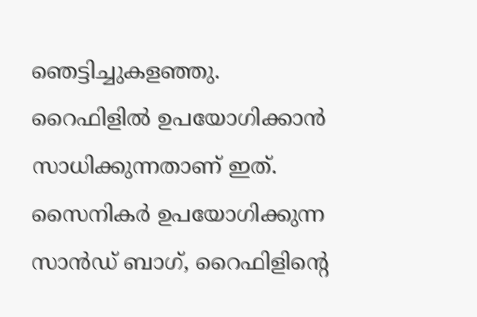ഞെട്ടിച്ചുകളഞ്ഞു. റൈഫിളില്‍ ഉപയോഗിക്കാന്‍ സാധിക്കുന്നതാണ് ഇത്. സൈനികര്‍ ഉപയോഗിക്കുന്ന സാന്‍ഡ് ബാഗ്, റൈഫിളിന്റെ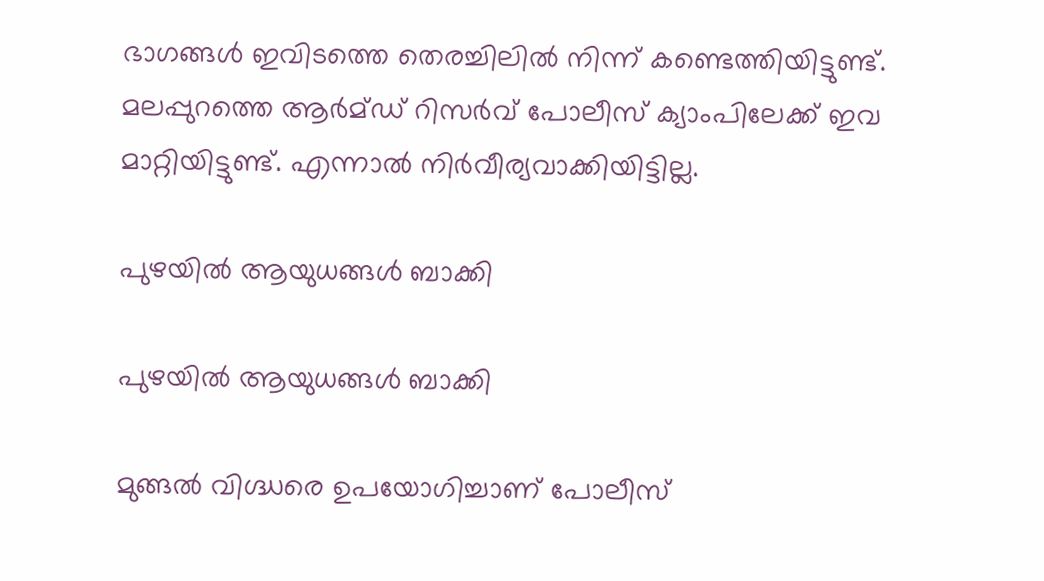ഭാഗങ്ങള്‍ ഇവിടത്തെ തെരച്ചിലില്‍ നിന്ന് കണ്ടെത്തിയിട്ടുണ്ട്. മലപ്പുറത്തെ ആര്‍മ്ഡ് റിസര്‍വ് പോലീസ് ക്യാംപിലേക്ക് ഇവ മാറ്റിയിട്ടുണ്ട്. എന്നാല്‍ നിര്‍വീര്യവാക്കിയിട്ടില്ല.

പുഴയില്‍ ആയുധങ്ങള്‍ ബാക്കി

പുഴയില്‍ ആയുധങ്ങള്‍ ബാക്കി

മുങ്ങല്‍ വിഗ്ദ്ധരെ ഉപയോഗിച്ചാണ് പോലീസ്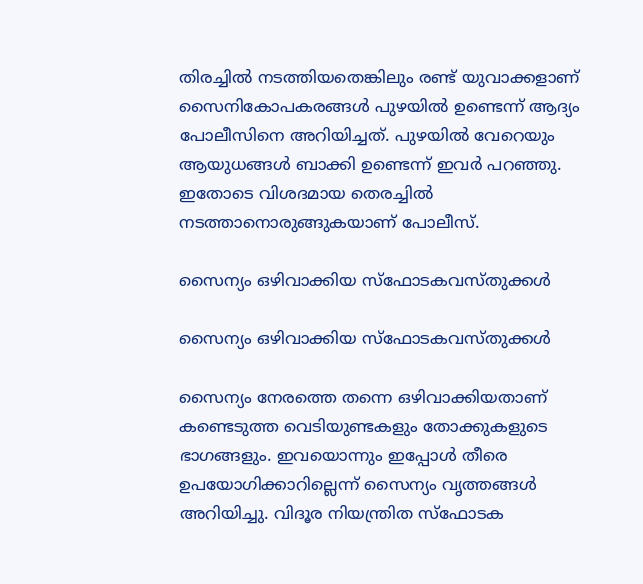തിരച്ചില്‍ നടത്തിയതെങ്കിലും രണ്ട് യുവാക്കളാണ് സൈനികോപകരങ്ങള്‍ പുഴയില്‍ ഉണ്ടെന്ന് ആദ്യം പോലീസിനെ അറിയിച്ചത്. പുഴയില്‍ വേറെയും ആയുധങ്ങള്‍ ബാക്കി ഉണ്ടെന്ന് ഇവര്‍ പറഞ്ഞു. ഇതോടെ വിശദമായ തെരച്ചില്‍ നടത്താനൊരുങ്ങുകയാണ് പോലീസ്.

സൈന്യം ഒഴിവാക്കിയ സ്‌ഫോടകവസ്തുക്കള്‍

സൈന്യം ഒഴിവാക്കിയ സ്‌ഫോടകവസ്തുക്കള്‍

സൈന്യം നേരത്തെ തന്നെ ഒഴിവാക്കിയതാണ് കണ്ടെടുത്ത വെടിയുണ്ടകളും തോക്കുകളുടെ ഭാഗങ്ങളും. ഇവയൊന്നും ഇപ്പോള്‍ തീരെ ഉപയോഗിക്കാറില്ലെന്ന് സൈന്യം വൃത്തങ്ങള്‍ അറിയിച്ചു. വിദൂര നിയന്ത്രിത സ്‌ഫോടക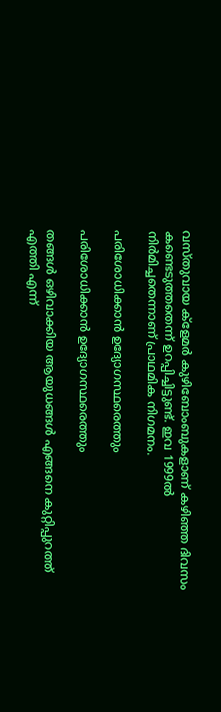വസ്തുവായ ക്‌ളേമര്‍ കുഴിബോംബുകളാണ് കഴിഞ്ഞ ദിവസം കണ്ടെടുത്തതെന്ന് ഉറപ്പിച്ചിട്ടുണ്ട്. ഇവ 1999ല്‍ നിര്‍മിച്ചതെന്നാണ് പ്രാഥമിക നിഗമനം.

പരിശോധിക്കാന്‍ ഉദ്യോഗസ്ഥരെത്തും

പരിശോധിക്കാന്‍ ഉദ്യോഗസ്ഥരെത്തും

തങ്ങള്‍ ഒഴിവാക്കിയ ആയുധങ്ങള്‍ എങ്ങനെ കുറ്റിപ്പുറത്ത് എത്തി എന്ന്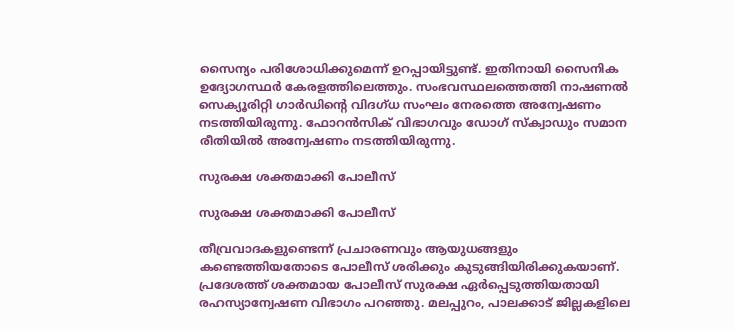സൈന്യം പരിശോധിക്കുമെന്ന് ഉറപ്പായിട്ടുണ്ട്. ഇതിനായി സൈനിക ഉദ്യോഗസ്ഥര്‍ കേരളത്തിലെത്തും. സംഭവസ്ഥലത്തെത്തി നാഷണല്‍ സെക്യൂരിറ്റി ഗാര്‍ഡിന്റെ വിദഗ്ധ സംഘം നേരത്തെ അന്വേഷണം നടത്തിയിരുന്നു. ഫോറന്‍സിക് വിഭാഗവും ഡോഗ് സ്‌ക്വാഡും സമാന രീതിയില്‍ അന്വേഷണം നടത്തിയിരുന്നു.

സുരക്ഷ ശക്തമാക്കി പോലീസ്

സുരക്ഷ ശക്തമാക്കി പോലീസ്

തീവ്രവാദകളുണ്ടെന്ന് പ്രചാരണവും ആയുധങ്ങളും കണ്ടെത്തിയതോടെ പോലീസ് ശരിക്കും കുടുങ്ങിയിരിക്കുകയാണ്. പ്രദേശത്ത് ശക്തമായ പോലീസ് സുരക്ഷ ഏര്‍പ്പെടുത്തിയതായി രഹസ്യാന്വേഷണ വിഭാഗം പറഞ്ഞു. മലപ്പുറം, പാലക്കാട് ജില്ലകളിലെ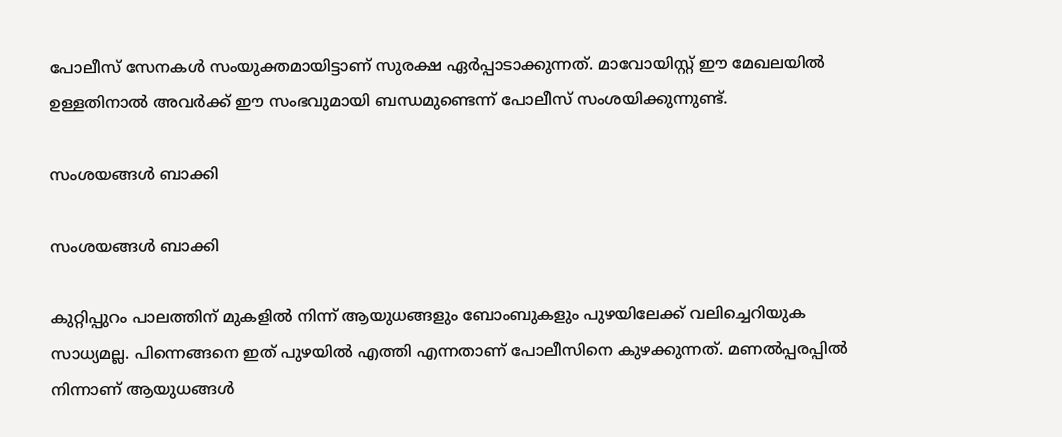പോലീസ് സേനകള്‍ സംയുക്തമായിട്ടാണ് സുരക്ഷ ഏര്‍പ്പാടാക്കുന്നത്. മാവോയിസ്റ്റ് ഈ മേഖലയില്‍ ഉള്ളതിനാല്‍ അവര്‍ക്ക് ഈ സംഭവുമായി ബന്ധമുണ്ടെന്ന് പോലീസ് സംശയിക്കുന്നുണ്ട്.

സംശയങ്ങള്‍ ബാക്കി

സംശയങ്ങള്‍ ബാക്കി

കുറ്റിപ്പുറം പാലത്തിന് മുകളില്‍ നിന്ന് ആയുധങ്ങളും ബോംബുകളും പുഴയിലേക്ക് വലിച്ചെറിയുക സാധ്യമല്ല. പിന്നെങ്ങനെ ഇത് പുഴയില്‍ എത്തി എന്നതാണ് പോലീസിനെ കുഴക്കുന്നത്. മണല്‍പ്പരപ്പില്‍ നിന്നാണ് ആയുധങ്ങള്‍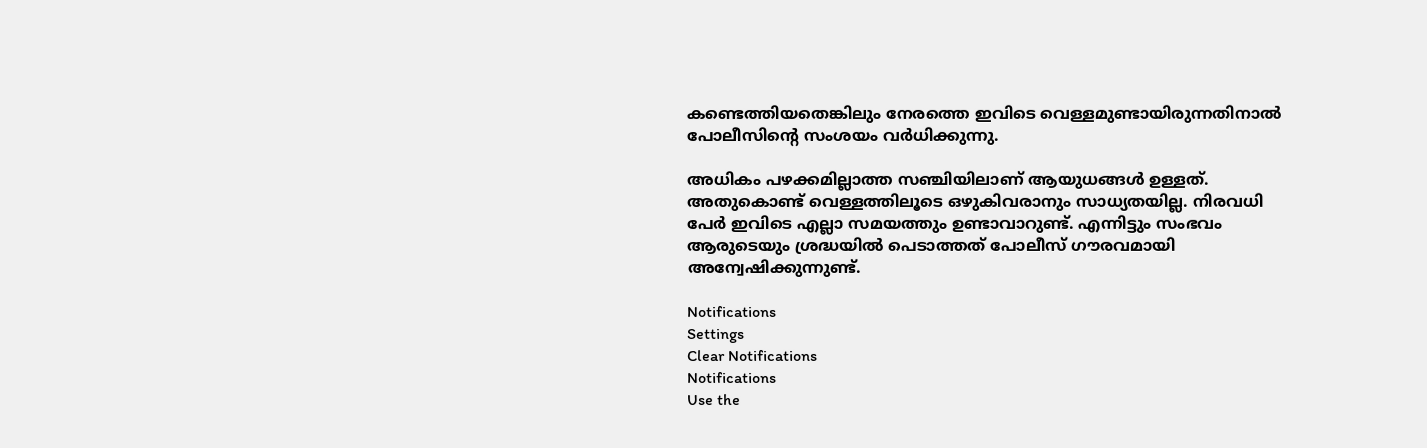കണ്ടെത്തിയതെങ്കിലും നേരത്തെ ഇവിടെ വെള്ളമുണ്ടായിരുന്നതിനാല്‍ പോലീസിന്റെ സംശയം വര്‍ധിക്കുന്നു.

അധികം പഴക്കമില്ലാത്ത സഞ്ചിയിലാണ് ആയുധങ്ങള്‍ ഉള്ളത്. അതുകൊണ്ട് വെള്ളത്തിലൂടെ ഒഴുകിവരാനും സാധ്യതയില്ല. നിരവധി പേര്‍ ഇവിടെ എല്ലാ സമയത്തും ഉണ്ടാവാറുണ്ട്. എന്നിട്ടും സംഭവം ആരുടെയും ശ്രദ്ധയില്‍ പെടാത്തത് പോലീസ് ഗൗരവമായി അന്വേഷിക്കുന്നുണ്ട്.

Notifications
Settings
Clear Notifications
Notifications
Use the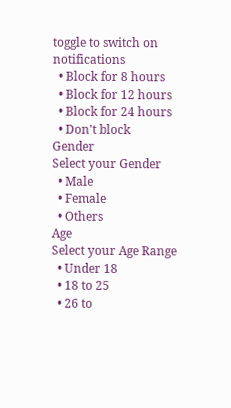toggle to switch on notifications
  • Block for 8 hours
  • Block for 12 hours
  • Block for 24 hours
  • Don't block
Gender
Select your Gender
  • Male
  • Female
  • Others
Age
Select your Age Range
  • Under 18
  • 18 to 25
  • 26 to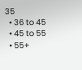35
  • 36 to 45
  • 45 to 55
  • 55+